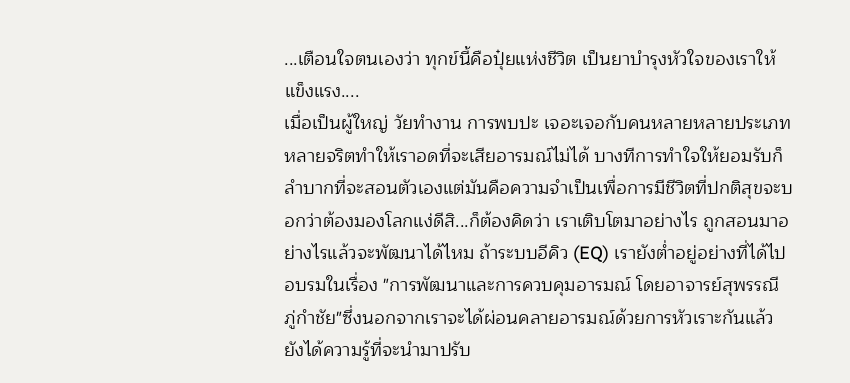...เตือนใจตนเองว่า ทุกข์นี้คือปุ๋ยแห่งชีวิต เป็นยาบำรุงหัวใจของเราให้แข็งแรง....
เมื่อเป็นผู้ใหญ่ วัยทำงาน การพบปะ เจอะเจอกับคนหลายหลายประเภท หลายจริตทำให้เราอดที่จะเสียอารมณ์ไม่ได้ บางทีการทำใจให้ยอมรับก็ลำบากที่จะสอนตัวเองแต่มันคือความจำเป็นเพื่อการมีชีวิตที่ปกติสุขจะบอกว่าต้องมองโลกแง่ดีสิ...ก็ต้องคิดว่า เราเติบโตมาอย่างไร ถูกสอนมาอย่างไรแล้วจะพัฒนาได้ไหม ถ้าระบบอีคิว (EQ) เรายังต่ำอยู่อย่างที่ได้ไปอบรมในเรื่อง "การพัฒนาและการควบคุมอารมณ์ โดยอาจารย์สุพรรณี ภู่กำชัย"ซึ่งนอกจากเราจะได้ผ่อนคลายอารมณ์ด้วยการหัวเราะกันแล้ว ยังได้ความรู้ที่จะนำมาปรับ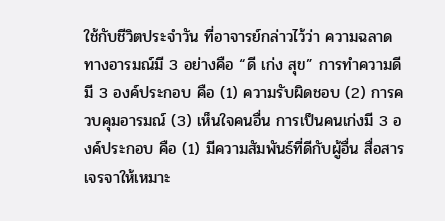ใช้กับชีวิตประจำวัน ที่อาจารย์กล่าวไว้ว่า ความฉลาดทางอารมณ์มี 3 อย่างคือ “ดี เก่ง สุข” การทำความดี มี 3 องค์ประกอบ คือ (1) ความรับผิดชอบ (2) การควบคุมอารมณ์ (3) เห็นใจคนอื่น การเป็นคนเก่งมี 3 องค์ประกอบ คือ (1) มีความสัมพันธ์ที่ดีกับผู้อื่น สื่อสารเจรจาให้เหมาะ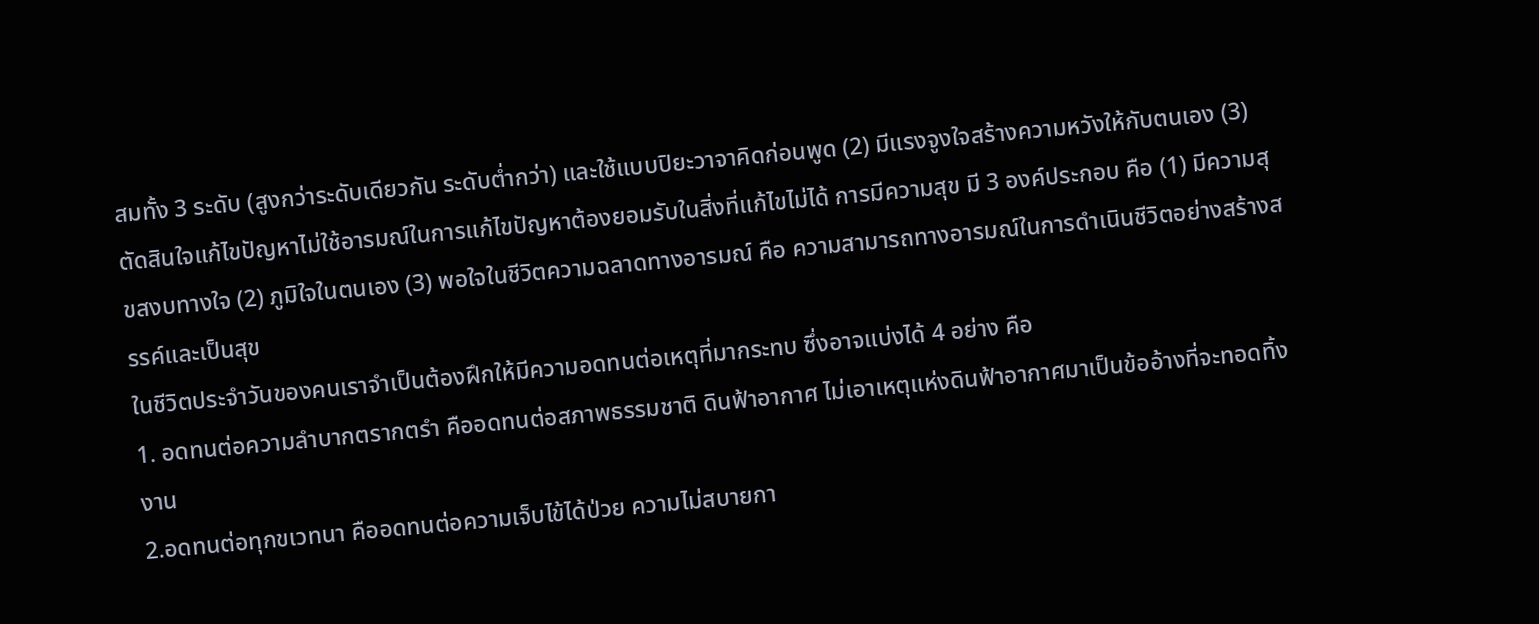สมทั้ง 3 ระดับ (สูงกว่าระดับเดียวกัน ระดับต่ำกว่า) และใช้แบบปิยะวาจาคิดก่อนพูด (2) มีแรงจูงใจสร้างความหวังให้กับตนเอง (3) ตัดสินใจแก้ไขปัญหาไม่ใช้อารมณ์ในการแก้ไขปัญหาต้องยอมรับในสิ่งที่แก้ไขไม่ได้ การมีความสุข มี 3 องค์ประกอบ คือ (1) มีความสุขสงบทางใจ (2) ภูมิใจในตนเอง (3) พอใจในชีวิตความฉลาดทางอารมณ์ คือ ความสามารถทางอารมณ์ในการดำเนินชีวิตอย่างสร้างสรรค์และเป็นสุข
ในชีวิตประจำวันของคนเราจำเป็นต้องฝึกให้มีความอดทนต่อเหตุที่มากระทบ ซึ่งอาจแบ่งได้ 4 อย่าง คือ
1. อดทนต่อความลำบากตรากตรำ คืออดทนต่อสภาพธรรมชาติ ดินฟ้าอากาศ ไม่เอาเหตุแห่งดินฟ้าอากาศมาเป็นข้ออ้างที่จะทอดทิ้งงาน
2.อดทนต่อทุกขเวทนา คืออดทนต่อความเจ็บไข้ได้ป่วย ความไม่สบายกา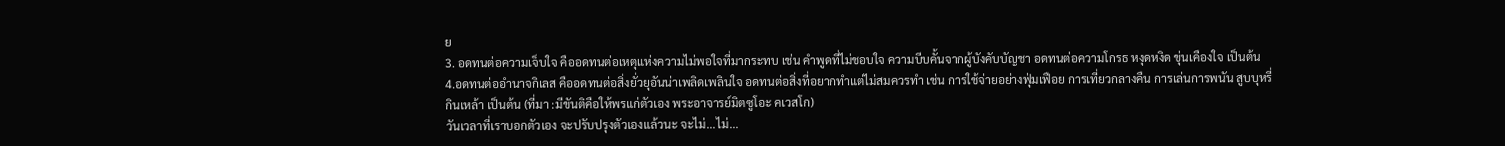ย
3. อดทนต่อความเจ็บใจ คืออดทนต่อเหตุแห่งความไม่พอใจที่มากระทบ เช่น คำพูดที่ไม่ชอบใจ ความบีบคั้นจากผู้บังคับบัญชา อดทนต่อความโกรธ หงุดหงิด ขุ่นเคืองใจ เป็นต้น
4.อดทนต่ออำนาจกิเลส คืออดทนต่อสิ่งยั่วยุอันน่าเพลิดเพลินใจ อดทนต่อสิ่งที่อยากทำแต่ไม่สมควรทำ เช่น การใช้จ่ายอย่างฟุ่มเฟือย การเที่ยวกลางคืน การเล่นการพนัน สูบบุหรี่ กินเหล้า เป็นต้น (ที่มา :มีขันติคือให้พรแก่ตัวเอง พระอาจารย์มิตซูโอะ คเวสโก)
วันเวลาที่เราบอกตัวเอง จะปรับปรุงตัวเองแล้วนะ จะไม่...ไม่...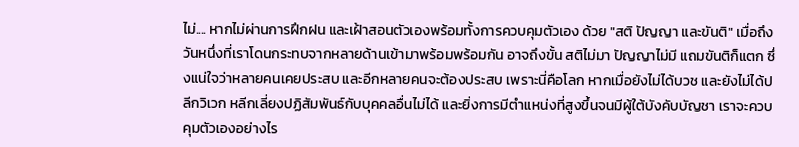ไม่.... หากไม่ผ่านการฝึกฝน และเฝ้าสอนตัวเองพร้อมทั้งการควบคุมตัวเอง ด้วย "สติ ปัญญา และขันติ" เมื่อถึงวันหนึ่งที่เราโดนกระทบจากหลายด้านเข้ามาพร้อมพร้อมกัน อาจถึงขั้น สติไม่มา ปัญญาไม่มี แถมขันติก็แตก ซึ่งแน่ใจว่าหลายคนเคยประสบ และอีกหลายคนจะต้องประสบ เพราะนี่คือโลก หากเมื่อยังไม่ได้บวช และยังไม่ได้ปลีกวิเวก หลีกเลี่ยงปฏิสัมพันธ์กับบุคคลอื่นไม่ได้ และยิ่งการมีตำแหน่งที่สูงขึ้นจนมีผู้ใต้บังคับบัญชา เราจะควบคุมตัวเองอย่างไร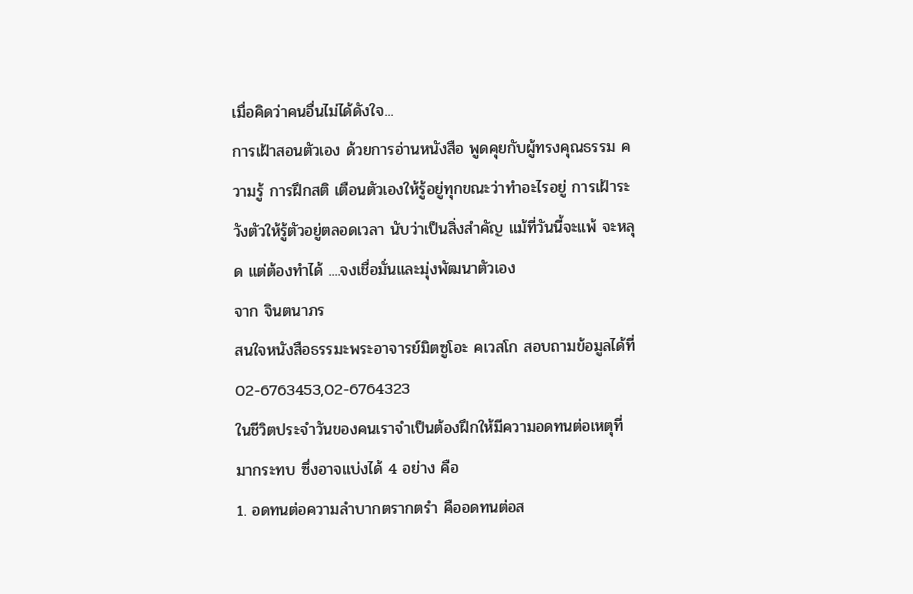เมื่อคิดว่าคนอื่นไม่ได้ดังใจ...
การเฝ้าสอนตัวเอง ด้วยการอ่านหนังสือ พูดคุยกับผู้ทรงคุณธรรม ความรู้ การฝึกสติ เตือนตัวเองให้รู้อยู่ทุกขณะว่าทำอะไรอยู่ การเฝ้าระวังตัวให้รู้ตัวอยู่ตลอดเวลา นับว่าเป็นสิ่งสำคัญ แม้ที่วันนี้จะแพ้ จะหลุด แต่ต้องทำได้ ....จงเชื่อมั่นและมุ่งพัฒนาตัวเอง
จาก จินตนาภร
สนใจหนังสือธรรมะพระอาจารย์มิตซูโอะ คเวสโก สอบถามข้อมูลได้ที่ 02-6763453,02-6764323
ในชีวิตประจำวันของคนเราจำเป็นต้องฝึกให้มีความอดทนต่อเหตุที่มากระทบ ซึ่งอาจแบ่งได้ 4 อย่าง คือ
1. อดทนต่อความลำบากตรากตรำ คืออดทนต่อส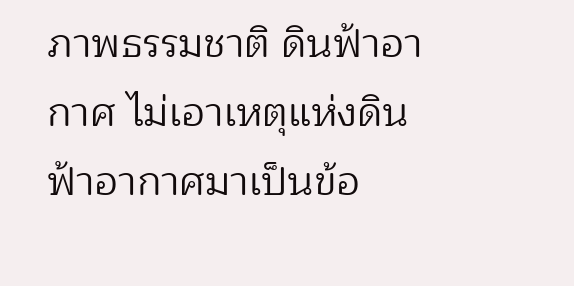ภาพธรรมชาติ ดินฟ้าอากาศ ไม่เอาเหตุแห่งดินฟ้าอากาศมาเป็นข้อ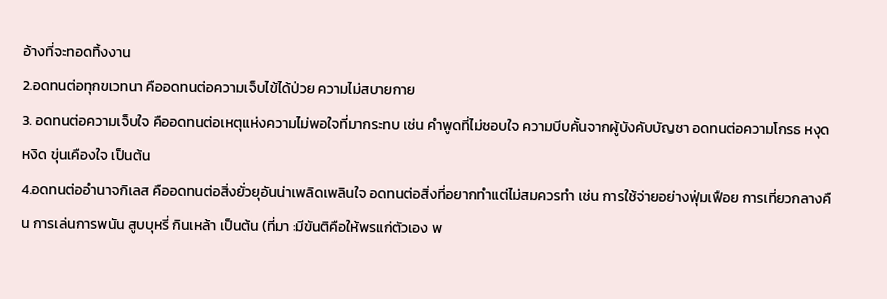อ้างที่จะทอดทิ้งงาน
2.อดทนต่อทุกขเวทนา คืออดทนต่อความเจ็บไข้ได้ป่วย ความไม่สบายกาย
3. อดทนต่อความเจ็บใจ คืออดทนต่อเหตุแห่งความไม่พอใจที่มากระทบ เช่น คำพูดที่ไม่ชอบใจ ความบีบคั้นจากผู้บังคับบัญชา อดทนต่อความโกรธ หงุดหงิด ขุ่นเคืองใจ เป็นต้น
4.อดทนต่ออำนาจกิเลส คืออดทนต่อสิ่งยั่วยุอันน่าเพลิดเพลินใจ อดทนต่อสิ่งที่อยากทำแต่ไม่สมควรทำ เช่น การใช้จ่ายอย่างฟุ่มเฟือย การเที่ยวกลางคืน การเล่นการพนัน สูบบุหรี่ กินเหล้า เป็นต้น (ที่มา :มีขันติคือให้พรแก่ตัวเอง พ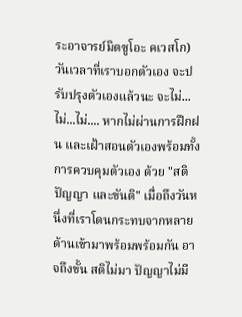ระอาจารย์มิตซูโอะ คเวสโก)
วันเวลาที่เราบอกตัวเอง จะปรับปรุงตัวเองแล้วนะ จะไม่...ไม่...ไม่.... หากไม่ผ่านการฝึกฝน และเฝ้าสอนตัวเองพร้อมทั้งการควบคุมตัวเอง ด้วย "สติ ปัญญา และขันติ" เมื่อถึงวันหนึ่งที่เราโดนกระทบจากหลายด้านเข้ามาพร้อมพร้อมกัน อาจถึงขั้น สติไม่มา ปัญญาไม่มี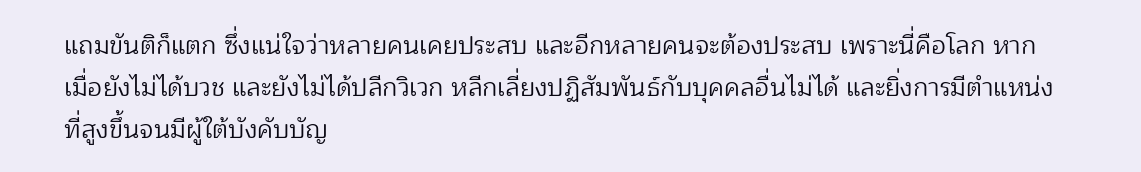แถมขันติก็แตก ซึ่งแน่ใจว่าหลายคนเคยประสบ และอีกหลายคนจะต้องประสบ เพราะนี่คือโลก หากเมื่อยังไม่ได้บวช และยังไม่ได้ปลีกวิเวก หลีกเลี่ยงปฏิสัมพันธ์กับบุคคลอื่นไม่ได้ และยิ่งการมีตำแหน่งที่สูงขึ้นจนมีผู้ใต้บังคับบัญ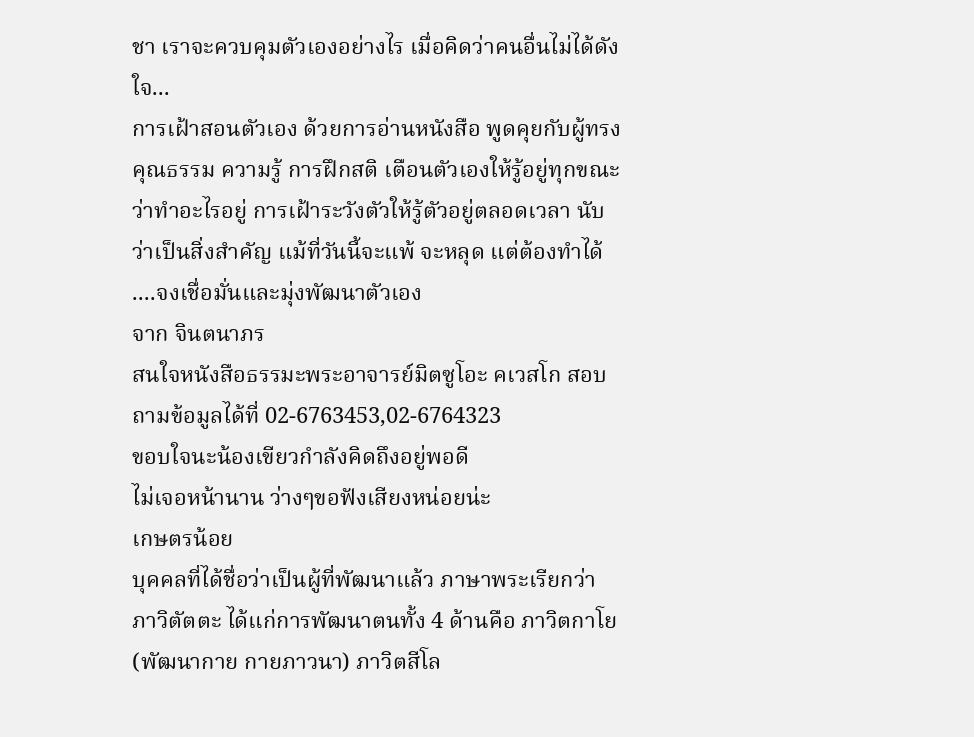ชา เราจะควบคุมตัวเองอย่างไร เมื่อคิดว่าคนอื่นไม่ได้ดังใจ...
การเฝ้าสอนตัวเอง ด้วยการอ่านหนังสือ พูดคุยกับผู้ทรงคุณธรรม ความรู้ การฝึกสติ เตือนตัวเองให้รู้อยู่ทุกขณะว่าทำอะไรอยู่ การเฝ้าระวังตัวให้รู้ตัวอยู่ตลอดเวลา นับว่าเป็นสิ่งสำคัญ แม้ที่วันนี้จะแพ้ จะหลุด แต่ต้องทำได้ ....จงเชื่อมั่นและมุ่งพัฒนาตัวเอง
จาก จินตนาภร
สนใจหนังสือธรรมะพระอาจารย์มิตซูโอะ คเวสโก สอบถามข้อมูลได้ที่ 02-6763453,02-6764323
ขอบใจนะน้องเขียวกำลังคิดถึงอยู่พอดี
ไม่เจอหน้านาน ว่างๆขอฟังเสียงหน่อยน่ะ
เกษตรน้อย
บุคคลที่ได้ชื่อว่าเป็นผู้ที่พัฒนาแล้ว ภาษาพระเรียกว่า ภาวิตัตตะ ได้แก่การพัฒนาตนทั้ง 4 ด้านคือ ภาวิตกาโย (พัฒนากาย กายภาวนา) ภาวิตสีโล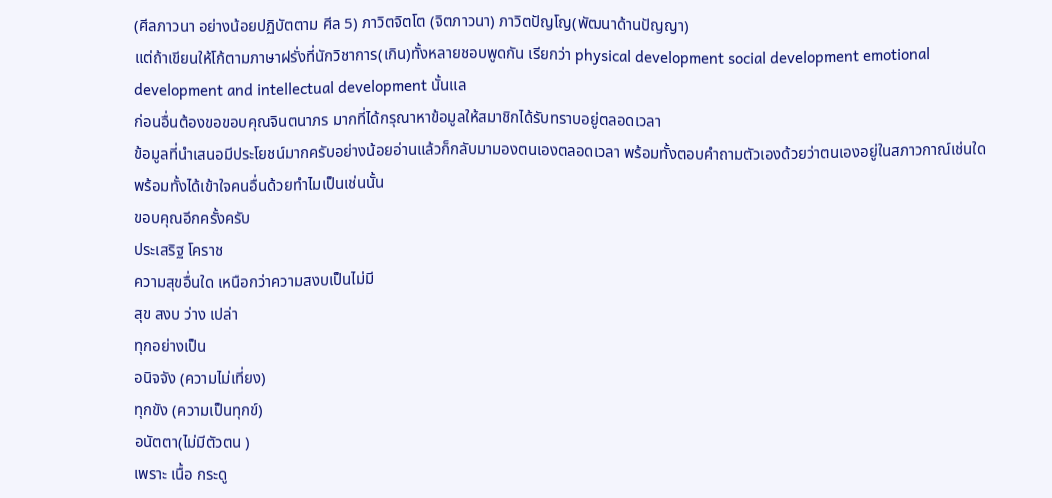(ศีลภาวนา อย่างน้อยปฏิบัตตาม ศีล 5) ภาวิตจิตโต (จิตภาวนา) ภาวิตปัญโญ(พัฒนาด้านปัญญา)
แต่ถ้าเขียนให้โก้ตามภาษาฝรั่งที่นักวิชาการ(เกิน)ทั้งหลายชอบพูดกัน เรียกว่า physical development social development emotional development and intellectual development นั้นแล
ก่อนอื่นต้องขอขอบคุณจินตนาภร มากที่ได้กรุณาหาข้อมูลให้สมาชิกได้รับทราบอยู่ตลอดเวลา
ข้อมูลที่นำเสนอมีประโยชน์มากครับอย่างน้อยอ่านแล้วก็กลับมามองตนเองตลอดเวลา พร้อมทั้งตอบคำถามตัวเองด้วยว่าตนเองอยู่ในสภาวกาณ์เช่นใด พร้อมทั้งได้เข้าใจคนอื่นด้วยทำไมเป็นเช่นนั้น
ขอบคุณอีกครั้งครับ
ประเสริฐ โคราช
ความสุขอื่นใด เหนือกว่าความสงบเป็นไม่มี
สุข สงบ ว่าง เปล่า
ทุกอย่างเป็น
อนิจจัง (ความไม่เที่ยง)
ทุกขัง (ความเป็นทุกข์)
อนัตตา(ไม่มีตัวตน )
เพราะ เนื้อ กระดู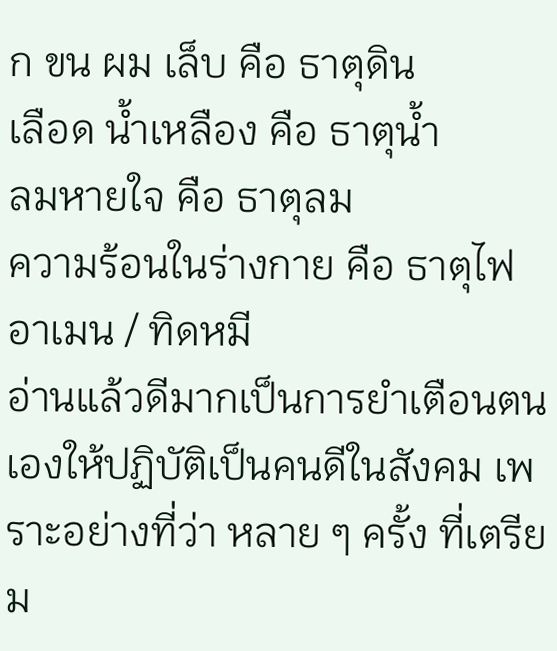ก ขน ผม เล็บ คือ ธาตุดิน
เลือด น้ำเหลือง คือ ธาตุน้ำ
ลมหายใจ คือ ธาตุลม
ความร้อนในร่างกาย คือ ธาตุไฟ
อาเมน / ทิดหมี
อ่านแล้วดีมากเป็นการยำเตือนตนเองให้ปฏิบัติเป็นคนดีในสังคม เพราะอย่างที่ว่า หลาย ๆ ครั้ง ที่เตรียม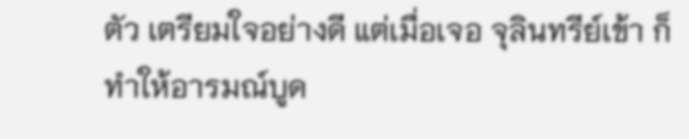ตัว เตรียมใจอย่างดี แต่เมื่อเจอ จุลินทรีย์เข้า ก็ทำให้อารมณ์บูด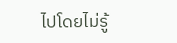ไปโดยไม่รู้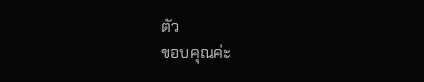ตัว
ขอบคุณค่ะ